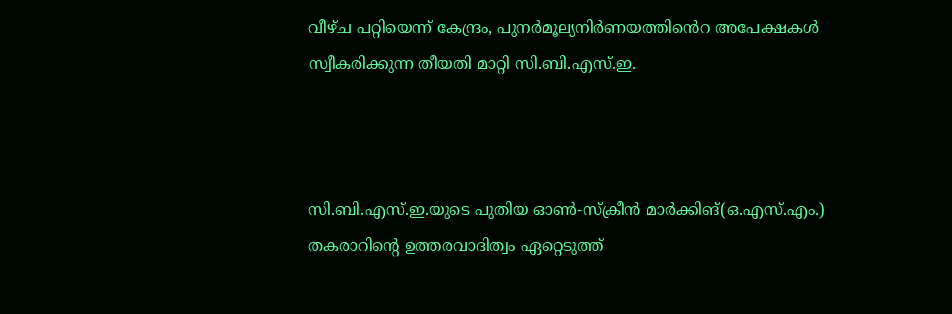വീഴ്ച പറ്റിയെന്ന് കേന്ദ്രം, പുനർമൂല്യനിർണയത്തിൻെറ അപേക്ഷകൾ സ്വീകരിക്കുന്ന തീയതി മാറ്റി സി.ബി.എസ്.ഇ.



സി.ബി.എസ്.ഇ.യുടെ പുതിയ ഓൺ-സ്‌ക്രീൻ മാർക്കിങ്(ഒ.എസ്.എം.) തകരാറിന്റെ ഉത്തരവാദിത്വം ഏറ്റെടുത്ത്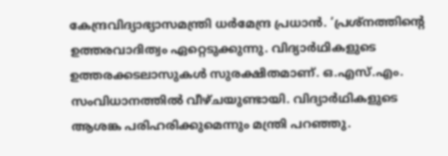കേന്ദ്രവിദ്യാഭ്യാസമന്ത്രി ധർമേന്ദ്ര പ്രധാൻ. ‘പ്രശ്‌നത്തിന്റെ ഉത്തരവാദിത്വം ഏറ്റെടുക്കുന്നു. വിദ്യാർഥികളുടെ ഉത്തരക്കടലാസുകൾ സുരക്ഷിതമാണ്. ഒ.എസ്.എം. സംവിധാനത്തിൽ വീഴ്ചയുണ്ടായി. വിദ്യാർഥികളുടെ ആശങ്ക പരിഹരിക്കുമെന്നും മന്ത്രി പറഞ്ഞു.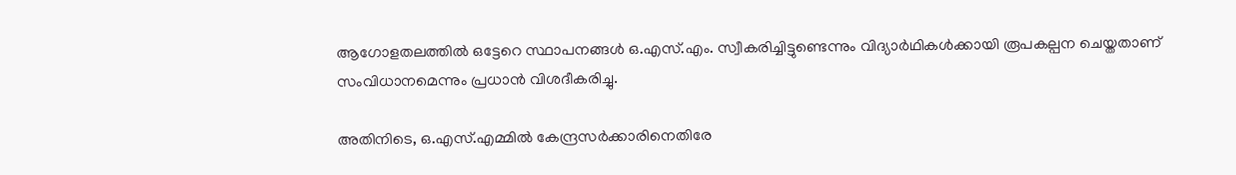ആഗോളതലത്തിൽ ഒട്ടേറെ സ്ഥാപനങ്ങൾ ഒ.എസ്.എം. സ്വീകരിച്ചിട്ടുണ്ടെന്നും വിദ്യാർഥികൾക്കായി രൂപകല്പന ചെയ്തതാണ് സംവിധാനമെന്നും പ്രധാൻ വിശദീകരിച്ചു.

അതിനിടെ, ഒ.എസ്.എമ്മിൽ കേന്ദ്രസർക്കാരിനെതിരേ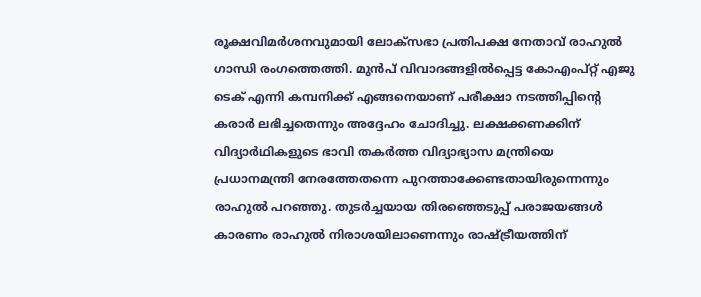രൂക്ഷവിമർശനവുമായി ലോക്‌സഭാ പ്രതിപക്ഷ നേതാവ് രാഹുൽ ഗാന്ധി രംഗത്തെത്തി. മുൻപ് വിവാദങ്ങളിൽപ്പെട്ട കോഎംപ്റ്റ് എജു ടെക് എന്നി കമ്പനിക്ക് എങ്ങനെയാണ് പരീക്ഷാ നടത്തിപ്പിന്റെ കരാർ ലഭിച്ചതെന്നും അദ്ദേഹം ചോദിച്ചു. ലക്ഷക്കണക്കിന് വിദ്യാർഥികളുടെ ഭാവി തകർത്ത വിദ്യാഭ്യാസ മന്ത്രിയെ പ്രധാനമന്ത്രി നേരത്തേതന്നെ പുറത്താക്കേണ്ടതായിരുന്നെന്നും രാഹുൽ പറഞ്ഞു. തുടർച്ചയായ തിരഞ്ഞെടുപ്പ് പരാജയങ്ങൾ കാരണം രാഹുൽ നിരാശയിലാണെന്നും രാഷ്ട്രീയത്തിന്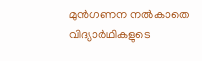മുൻഗണന നൽകാതെ വിദ്യാർഥികളുടെ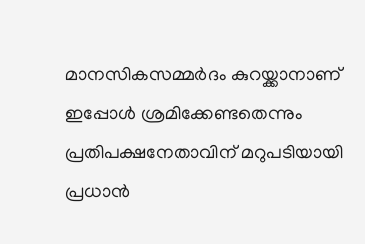മാനസികസമ്മർദം കുറയ്ക്കാനാണ് ഇപ്പോൾ ശ്രമിക്കേണ്ടതെന്നും പ്രതിപക്ഷനേതാവിന് മറുപടിയായി പ്രധാൻ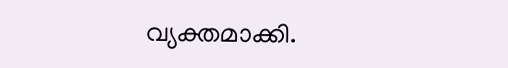വ്യക്തമാക്കി.